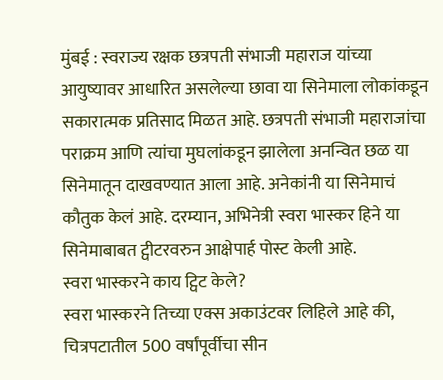मुंबई : स्वराज्य रक्षक छत्रपती संभाजी महाराज यांच्या आयुष्यावर आधारित असलेल्या छावा या सिनेमाला लोकांकडून सकारात्मक प्रतिसाद मिळत आहे. छत्रपती संभाजी महाराजांचा पराक्रम आणि त्यांचा मुघलांकडून झालेला अनन्वित छळ या सिनेमातून दाखवण्यात आला आहे. अनेकांनी या सिनेमाचं कौतुक केलं आहे. दरम्यान, अभिनेत्री स्वरा भास्कर हिने या सिनेमाबाबत ट्वीटरवरुन आक्षेपार्ह पोस्ट केली आहे.
स्वरा भास्करने काय ट्विट केले?
स्वरा भास्करने तिच्या एक्स अकाउंटवर लिहिले आहे की, चित्रपटातील 500 वर्षांपूर्वीचा सीन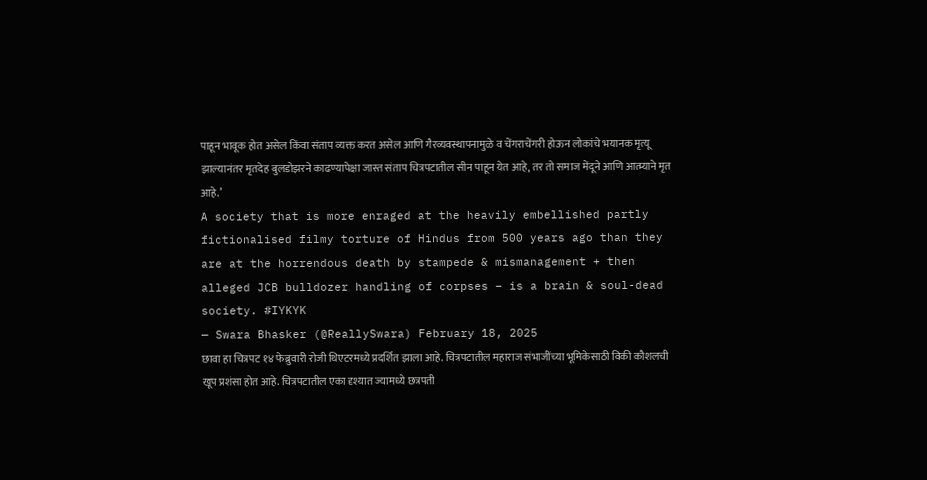पाहून भावूक होत असेल किंवा संताप व्यक्त करत असेल आणि गैरव्यवस्थापनामुळे व चेंगराचेंगरी होऊन लोकांचे भयानक मृत्यू झाल्यानंतर मृतदेह बुलडोझरने काढण्यापेक्षा जास्त संताप चित्रपटातील सीन पाहून येत आहे, तर तो समाज मेंदूने आणि आत्म्याने मृत आहे.’
A society that is more enraged at the heavily embellished partly fictionalised filmy torture of Hindus from 500 years ago than they are at the horrendous death by stampede & mismanagement + then alleged JCB bulldozer handling of corpses – is a brain & soul-dead society. #IYKYK
— Swara Bhasker (@ReallySwara) February 18, 2025
छावा हा चित्रपट १४ फेब्रुवारी रोजी थिएटरमध्ये प्रदर्शित झाला आहे. चित्रपटातील महाराज संभाजींच्या भूमिकेसाठी विकी कौशलची खूप प्रशंसा होत आहे. चित्रपटातील एका दृश्यात ज्यामध्ये छत्रपती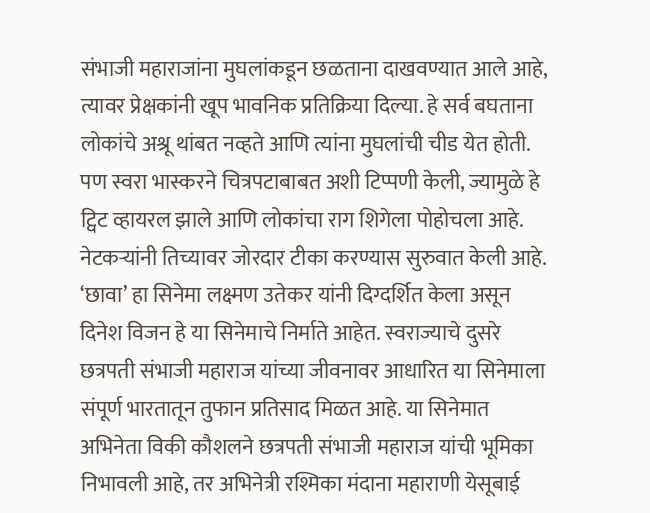संभाजी महाराजांना मुघलांकडून छळताना दाखवण्यात आले आहे, त्यावर प्रेक्षकांनी खूप भावनिक प्रतिक्रिया दिल्या. हे सर्व बघताना लोकांचे अश्रू थांबत नव्हते आणि त्यांना मुघलांची चीड येत होती. पण स्वरा भास्करने चित्रपटाबाबत अशी टिप्पणी केली, ज्यामुळे हे ट्विट व्हायरल झाले आणि लोकांचा राग शिगेला पोहोचला आहे. नेटकऱ्यांनी तिच्यावर जोरदार टीका करण्यास सुरुवात केली आहे.
‘छावा’ हा सिनेमा लक्ष्मण उतेकर यांनी दिग्दर्शित केला असून दिनेश विजन हे या सिनेमाचे निर्माते आहेत. स्वराज्याचे दुसरे छत्रपती संभाजी महाराज यांच्या जीवनावर आधारित या सिनेमाला संपूर्ण भारतातून तुफान प्रतिसाद मिळत आहे. या सिनेमात अभिनेता विकी कौशलने छत्रपती संभाजी महाराज यांची भूमिका निभावली आहे, तर अभिनेत्री रश्मिका मंदाना महाराणी येसूबाई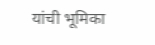यांची भूमिका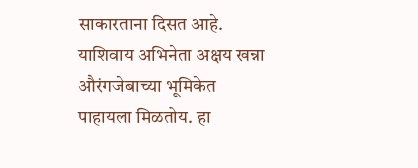साकारताना दिसत आहे. याशिवाय अभिनेता अक्षय खन्ना औरंगजेबाच्या भूमिकेत पाहायला मिळतोय. हा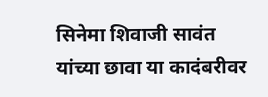सिनेमा शिवाजी सावंत यांच्या छावा या कादंबरीवर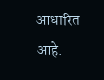आधारित आहे.